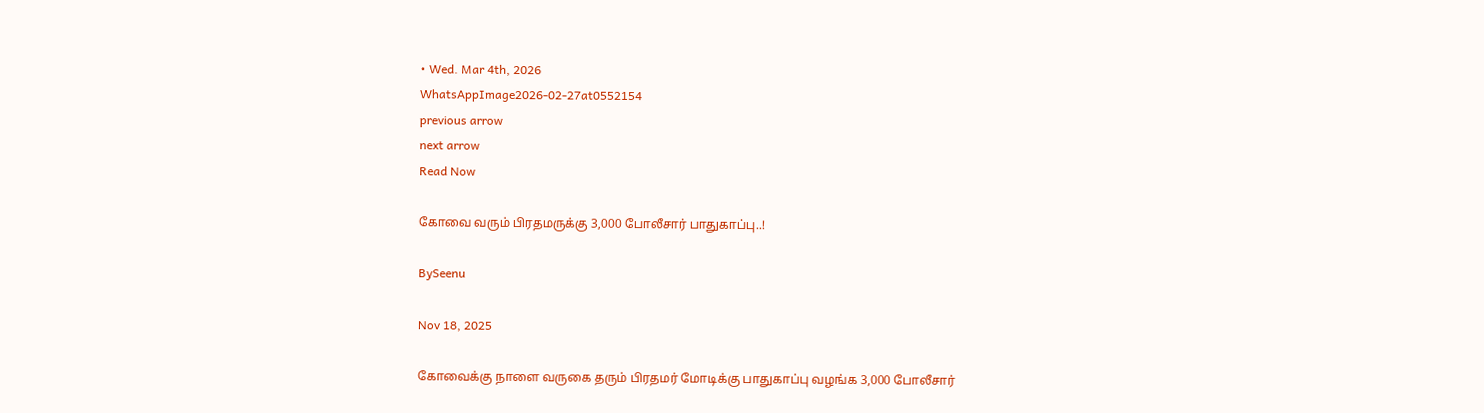• Wed. Mar 4th, 2026
WhatsAppImage2026-02-27at0552154
previous arrow
next arrow
Read Now

கோவை வரும் பிரதமருக்கு 3,000 போலீசார் பாதுகாப்பு..!

BySeenu

Nov 18, 2025

கோவைக்கு நாளை வருகை தரும் பிரதமர் மோடிக்கு பாதுகாப்பு வழங்க 3,000 போலீசார்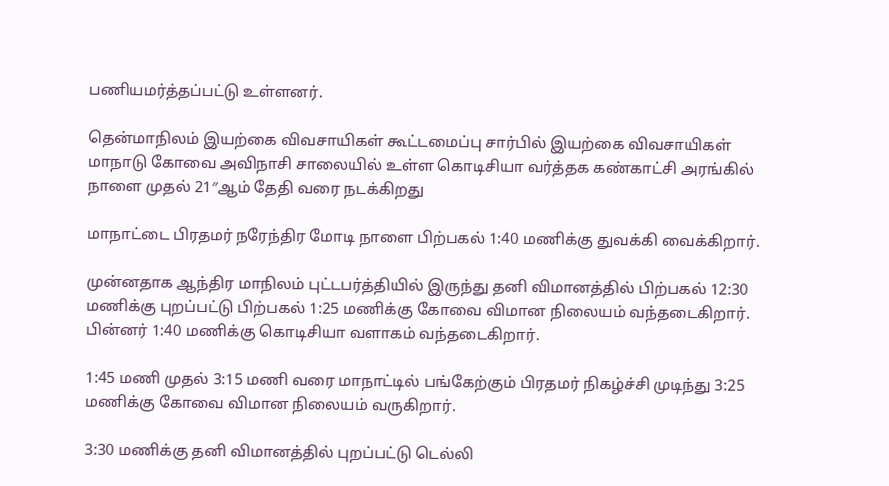பணியமர்த்தப்பட்டு உள்ளனர்.

தென்மாநிலம் இயற்கை விவசாயிகள் கூட்டமைப்பு சார்பில் இயற்கை விவசாயிகள் மாநாடு கோவை அவிநாசி சாலையில் உள்ள கொடிசியா வர்த்தக கண்காட்சி அரங்கில் நாளை முதல் 21″ஆம் தேதி வரை நடக்கிறது

மாநாட்டை பிரதமர் நரேந்திர மோடி நாளை பிற்பகல் 1:40 மணிக்கு துவக்கி வைக்கிறார்.

முன்னதாக ஆந்திர மாநிலம் புட்டபர்த்தியில் இருந்து தனி விமானத்தில் பிற்பகல் 12:30 மணிக்கு புறப்பட்டு பிற்பகல் 1:25 மணிக்கு கோவை விமான நிலையம் வந்தடைகிறார். பின்னர் 1:40 மணிக்கு கொடிசியா வளாகம் வந்தடைகிறார்.

1:45 மணி முதல் 3:15 மணி வரை மாநாட்டில் பங்கேற்கும் பிரதமர் நிகழ்ச்சி முடிந்து 3:25 மணிக்கு கோவை விமான நிலையம் வருகிறார்.

3:30 மணிக்கு தனி விமானத்தில் புறப்பட்டு டெல்லி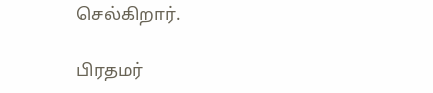செல்கிறார்.

பிரதமர்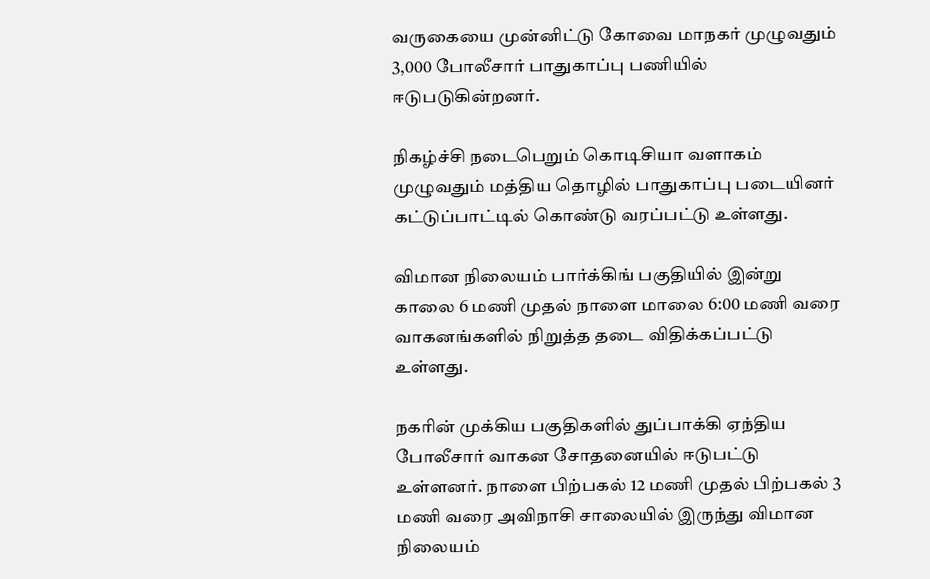வருகையை முன்னிட்டு கோவை மாநகர் முழுவதும் 3,000 போலீசார் பாதுகாப்பு பணியில் ஈடுபடுகின்றனர்.

நிகழ்ச்சி நடைபெறும் கொடிசியா வளாகம் முழுவதும் மத்திய தொழில் பாதுகாப்பு படையினர் கட்டுப்பாட்டில் கொண்டு வரப்பட்டு உள்ளது.

விமான நிலையம் பார்க்கிங் பகுதியில் இன்று காலை 6 மணி முதல் நாளை மாலை 6:00 மணி வரை வாகனங்களில் நிறுத்த தடை விதிக்கப்பட்டு உள்ளது.

நகரின் முக்கிய பகுதிகளில் துப்பாக்கி ஏந்திய போலீசார் வாகன சோதனையில் ஈடுபட்டு உள்ளனர். நாளை பிற்பகல் 12 மணி முதல் பிற்பகல் 3 மணி வரை அவிநாசி சாலையில் இருந்து விமான நிலையம்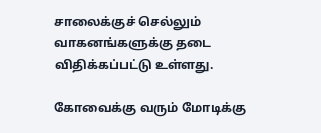சாலைக்குச் செல்லும் வாகனங்களுக்கு தடை விதிக்கப்பட்டு உள்ளது.

கோவைக்கு வரும் மோடிக்கு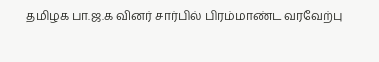தமிழக பா.ஜ.க வினர் சார்பில் பிரம்மாண்ட வரவேற்பு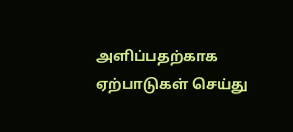அளிப்பதற்காக ஏற்பாடுகள் செய்து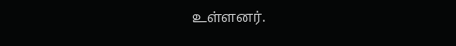உள்ளனர்.